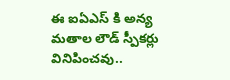ఈ ఐఏఎస్ కి అన్య మతాల లౌడ్ స్పీకర్లు వినిపించవు..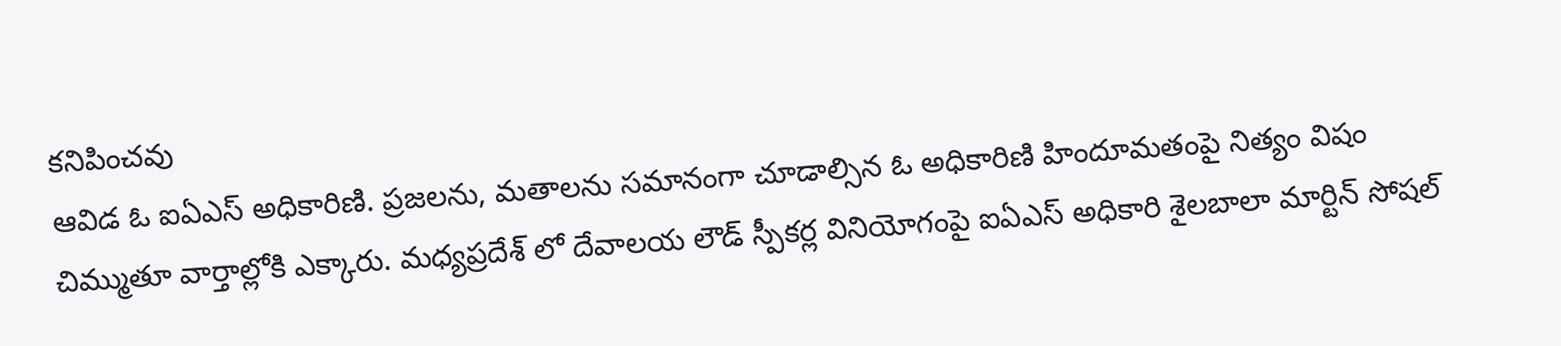కనిపించవు
ఆవిడ ఓ ఐఏఎస్ అధికారిణి. ప్రజలను, మతాలను సమానంగా చూడాల్సిన ఓ అధికారిణి హిందూమతంపై నిత్యం విషం చిమ్ముతూ వార్తాల్లోకి ఎక్కారు. మధ్యప్రదేశ్ లో దేవాలయ లౌడ్ స్పీకర్ల వినియోగంపై ఐఏఎస్ అధికారి శైలబాలా మార్టిన్ సోషల్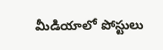మీడియాలో పోస్టులు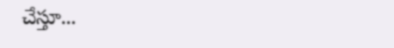చేస్తూ...